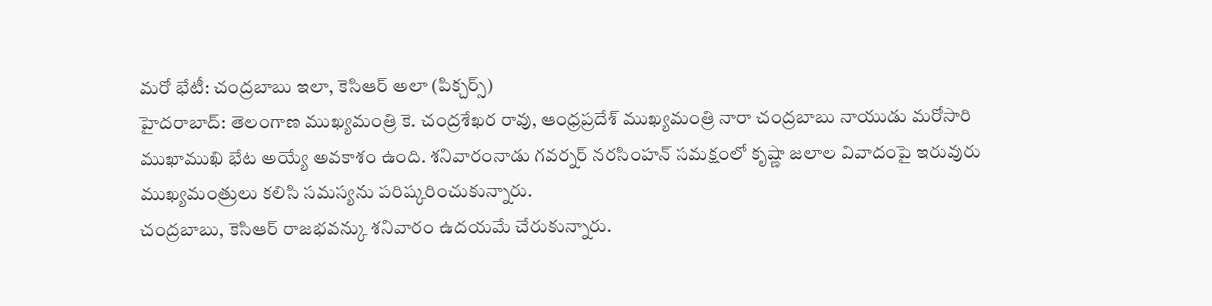మరో భేటీ: చంద్రబాబు ఇలా, కెసిఆర్ అలా (పిక్చర్స్)
హైదరాబాద్: తెలంగాణ ముఖ్యమంత్రి కె. చంద్రశేఖర రావు, ఆంధ్రప్రదేశ్ ముఖ్యమంత్రి నారా చంద్రబాబు నాయుడు మరోసారి ముఖాముఖి భేట అయ్యే అవకాశం ఉంది. శనివారంనాడు గవర్నర్ నరసింహన్ సమక్షంలో కృష్ణా జలాల వివాదంపై ఇరువురు ముఖ్యమంత్రులు కలిసి సమస్యను పరిష్కరించుకున్నారు.
చంద్రబాబు, కెసిఆర్ రాజభవన్కు శనివారం ఉదయమే చేరుకున్నారు.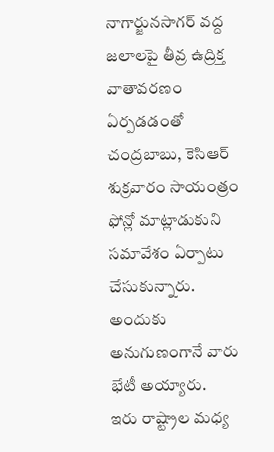నాగార్జునసాగర్ వద్ద జలాలపై తీవ్ర ఉద్రిక్త వాతావరణం ఏర్పడడంతో చంద్రబాబు, కెసిఆర్ శుక్రవారం సాయంత్రం ఫోన్లో మాట్లాడుకుని సమావేశం ఏర్పాటు చేసుకున్నారు. అందుకు అనుగుణంగానే వారు భేటీ అయ్యారు.
ఇరు రాష్ట్రాల మధ్య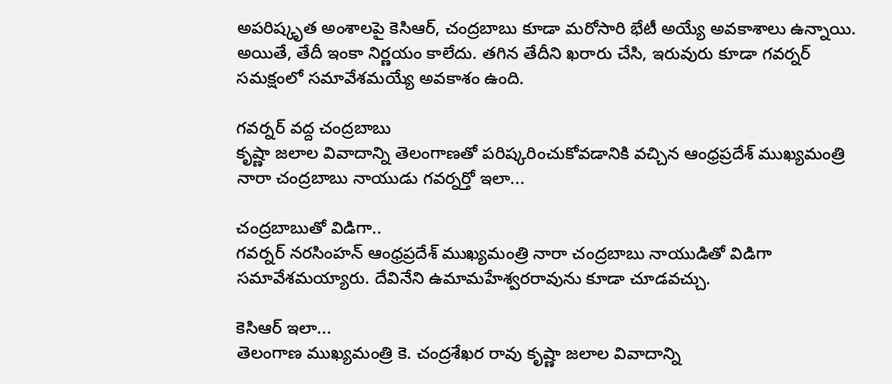అపరిష్కృత అంశాలపై కెసిఆర్, చంద్రబాబు కూడా మరోసారి భేటీ అయ్యే అవకాశాలు ఉన్నాయి. అయితే, తేదీ ఇంకా నిర్ణయం కాలేదు. తగిన తేదీని ఖరారు చేసి, ఇరువురు కూడా గవర్నర్ సమక్షంలో సమావేశమయ్యే అవకాశం ఉంది.

గవర్నర్ వద్ద చంద్రబాబు
కృష్ణా జలాల వివాదాన్ని తెలంగాణతో పరిష్కరించుకోవడానికి వచ్చిన ఆంధ్రప్రదేశ్ ముఖ్యమంత్రి నారా చంద్రబాబు నాయుడు గవర్నర్తో ఇలా...

చంద్రబాబుతో విడిగా..
గవర్నర్ నరసింహన్ ఆంధ్రప్రదేశ్ ముఖ్యమంత్రి నారా చంద్రబాబు నాయుడితో విడిగా సమావేశమయ్యారు. దేవినేని ఉమామహేశ్వరరావును కూడా చూడవచ్చు.

కెసిఆర్ ఇలా...
తెలంగాణ ముఖ్యమంత్రి కె. చంద్రశేఖర రావు కృష్ణా జలాల వివాదాన్ని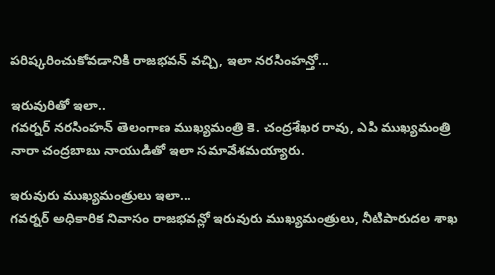పరిష్కరించుకోవడానికి రాజభవన్ వచ్చి, ఇలా నరసింహన్తో...

ఇరువురితో ఇలా..
గవర్నర్ నరసింహన్ తెలంగాణ ముఖ్యమంత్రి కె. చంద్రశేఖర రావు, ఎపి ముఖ్యమంత్రి నారా చంద్రబాబు నాయుడితో ఇలా సమావేశమయ్యారు.

ఇరువురు ముఖ్యమంత్రులు ఇలా...
గవర్నర్ అధికారిక నివాసం రాజభవన్లో ఇరువురు ముఖ్యమంత్రులు, నీటిపారుదల శాఖ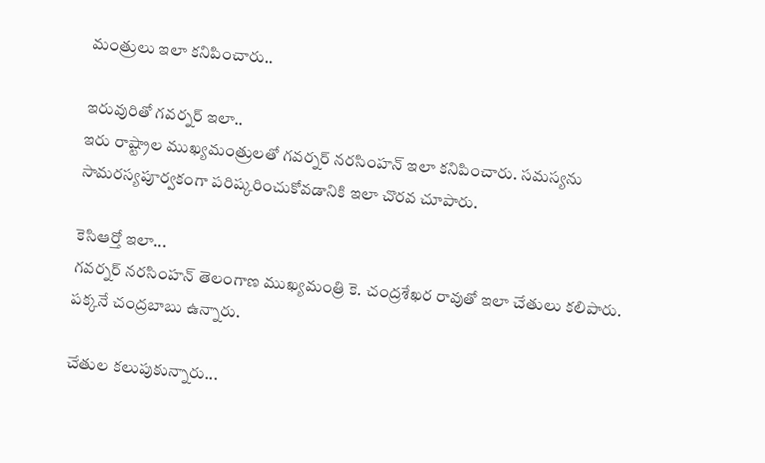మంత్రులు ఇలా కనిపించారు..

ఇరువురితో గవర్నర్ ఇలా..
ఇరు రాష్ట్రాల ముఖ్యమంత్రులతో గవర్నర్ నరసింహన్ ఇలా కనిపించారు. సమస్యను సామరస్యపూర్వకంగా పరిష్కరించుకోవడానికి ఇలా చొరవ చూపారు.

కెసిఆర్తో ఇలా...
గవర్నర్ నరసింహన్ తెలంగాణ ముఖ్యమంత్రి కె. చంద్రశేఖర రావుతో ఇలా చేతులు కలిపారు. పక్కనే చంద్రబాబు ఉన్నారు.

చేతుల కలుపుకున్నారు...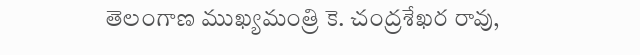తెలంగాణ ముఖ్యమంత్రి కె. చంద్రశేఖర రావు,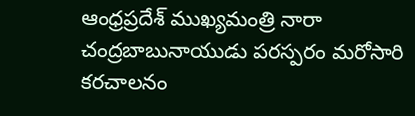ఆంధ్రప్రదేశ్ ముఖ్యమంత్రి నారా చంద్రబాబునాయుడు పరస్పరం మరోసారి కరచాలనం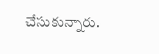చేసుకున్నారు.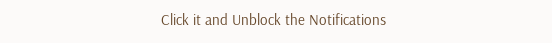Click it and Unblock the Notifications